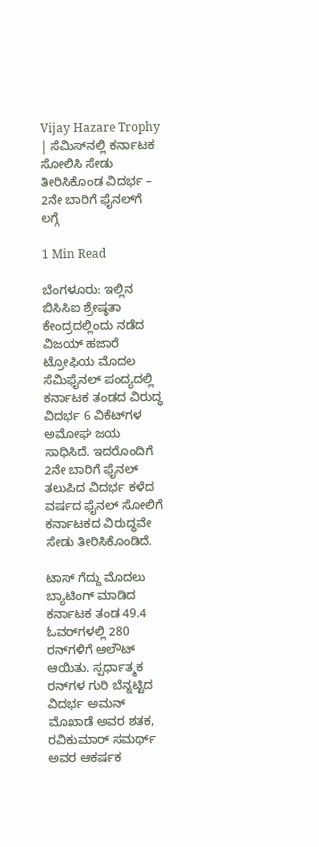Vijay Hazare Trophy | ಸೆಮಿಸ್‌ನಲ್ಲಿ ಕರ್ನಾಟಕ ಸೋಲಿಸಿ ಸೇಡು ತೀರಿಸಿಕೊಂಡ ವಿದರ್ಭ – 2ನೇ ಬಾರಿಗೆ ಫೈನಲ್‌ಗೆ ಲಗ್ಗೆ

1 Min Read

ಬೆಂಗಳೂರು: ಇಲ್ಲಿನ ಬಿಸಿಸಿಐ ಶ್ರೇಷ್ಠತಾ ಕೇಂದ್ರದಲ್ಲಿಂದು ನಡೆದ ವಿಜಯ್‌ ಹಜಾರೆ ಟ್ರೋಫಿಯ ಮೊದಲ ಸೆಮಿಫೈನಲ್‌ ಪಂದ್ಯದಲ್ಲಿ ಕರ್ನಾಟಕ ತಂಡದ ವಿರುದ್ಧ ವಿದರ್ಭ 6 ವಿಕೆಟ್‌ಗಳ ಅಮೋಘ ಜಯ ಸಾಧಿಸಿದೆ. ಇದರೊಂದಿಗೆ 2ನೇ ಬಾರಿಗೆ ಫೈನಲ್‌ ತಲುಪಿದ ವಿದರ್ಭ ಕಳೆದ ವರ್ಷದ ಫೈನಲ್‌ ಸೋಲಿಗೆ ಕರ್ನಾಟಕದ ವಿರುದ್ಧವೇ ಸೇಡು ತೀರಿಸಿಕೊಂಡಿದೆ.

ಟಾಸ್‌ ಗೆದ್ದು ಮೊದಲು ಬ್ಯಾಟಿಂಗ್‌ ಮಾಡಿದ ಕರ್ನಾಟಕ ತಂಡ 49.4 ಓವರ್‌ಗಳಲ್ಲಿ 280 ರನ್‌ಗಳಿಗೆ ಆಲೌಟ್‌ ಆಯಿತು. ಸ್ಪರ್ಧಾತ್ಮಕ ರನ್‌ಗಳ ಗುರಿ ಬೆನ್ನಟ್ಟಿದ ವಿದರ್ಭ ಅಮನ್ ಮೊಖಾಡೆ ಅವರ ಶತಕ, ರವಿಕುಮಾರ್ ಸಮರ್ಥ್‌ ಅವರ ಆಕರ್ಷಕ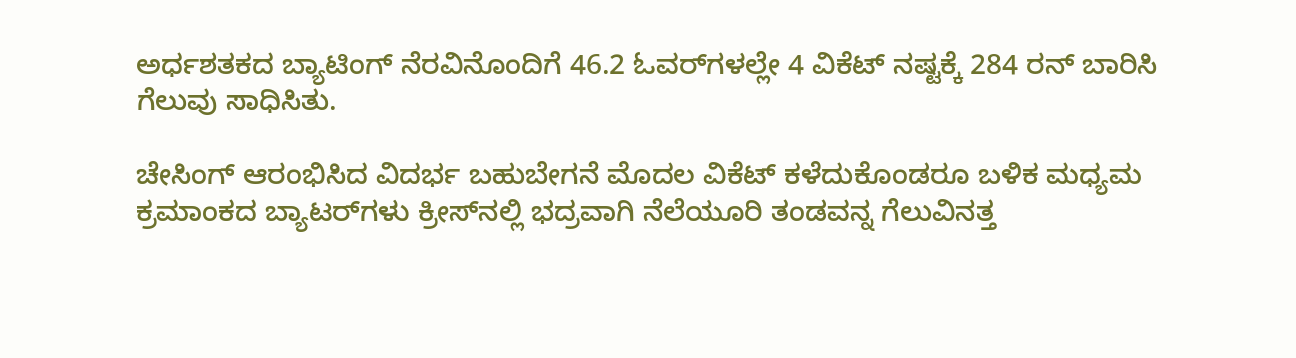ಅರ್ಧಶತಕದ ಬ್ಯಾಟಿಂಗ್‌ ನೆರವಿನೊಂದಿಗೆ 46.2 ಓವರ್‌ಗಳಲ್ಲೇ 4 ವಿಕೆಟ್‌ ನಷ್ಟಕ್ಕೆ 284 ರನ್‌ ಬಾರಿಸಿ ಗೆಲುವು ಸಾಧಿಸಿತು.

ಚೇಸಿಂಗ್‌ ಆರಂಭಿಸಿದ ವಿದರ್ಭ ಬಹುಬೇಗನೆ ಮೊದಲ ವಿಕೆಟ್‌ ಕಳೆದುಕೊಂಡರೂ ಬಳಿಕ ಮಧ್ಯಮ ಕ್ರಮಾಂಕದ ಬ್ಯಾಟರ್‌ಗಳು ಕ್ರೀಸ್‌ನಲ್ಲಿ ಭದ್ರವಾಗಿ ನೆಲೆಯೂರಿ ತಂಡವನ್ನ ಗೆಲುವಿನತ್ತ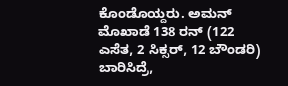ಕೊಂಡೊಯ್ದರು. ಅಮನ್‌ ಮೊಖಾಡೆ 138 ರನ್‌ (122 ಎಸೆತ, 2 ಸಿಕ್ಸರ್‌, 12 ಬೌಂಡರಿ) ಬಾರಿಸಿದ್ರೆ,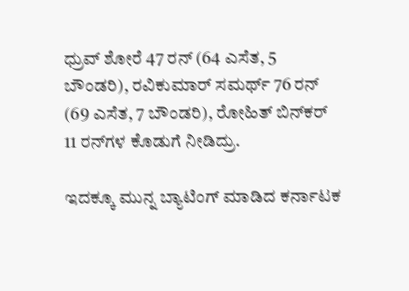ಧ್ರುವ್ ಶೋರೆ 47 ರನ್‌ (64 ಎಸೆತ, 5 ಬೌಂಡರಿ), ರವಿಕುಮಾರ್‌ ಸಮರ್ಥ್‌ 76 ರನ್‌ (69 ಎಸೆತ, 7 ಬೌಂಡರಿ), ರೋಹಿತ್‌ ಬಿನ್‌ಕರ್‌ 11 ರನ್‌ಗಳ ಕೊಡುಗೆ ನೀಡಿದ್ರು.

ಇದಕ್ಕೂ ಮುನ್ನ ಬ್ಯಾಟಿಂಗ್‌ ಮಾಡಿದ ಕರ್ನಾಟಕ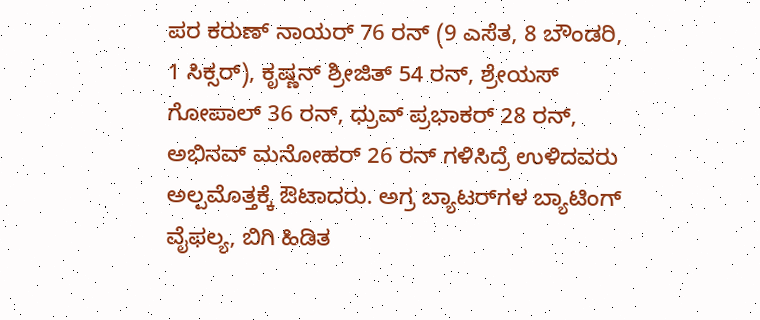ಪರ ಕರುಣ್‌ ನಾಯರ್‌ 76 ರನ್‌ (9 ಎಸೆತ, 8 ಬೌಂಡರಿ, 1 ಸಿಕ್ಸರ್), ಕೃಷ್ಣನ್‌ ಶ್ರೀಜಿತ್‌ 54 ರನ್‌, ಶ್ರೇಯಸ್‌ ಗೋಪಾಲ್‌ 36 ರನ್‌, ಧ್ರುವ್‌ ಪ್ರಭಾಕರ್‌ 28 ರನ್‌, ಅಭಿನವ್‌ ಮನೋಹರ್‌ 26 ರನ್‌ ಗಳಿಸಿದ್ರೆ ಉಳಿದವರು ಅಲ್ಪಮೊತ್ತಕ್ಕೆ ಔಟಾದರು. ಅಗ್ರ ಬ್ಯಾಟರ್‌ಗಳ ಬ್ಯಾಟಿಂಗ್‌ ವೈಫಲ್ಯ, ಬಿಗಿ ಹಿಡಿತ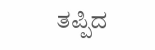ತಪ್ಪಿದ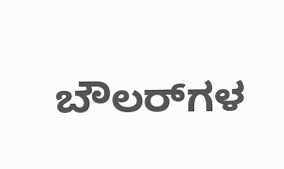ಬೌಲರ್‌ಗಳ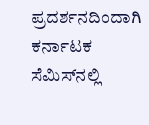ಪ್ರದರ್ಶನದಿಂದಾಗಿ ಕರ್ನಾಟಕ ಸೆಮಿಸ್‌ನಲ್ಲಿ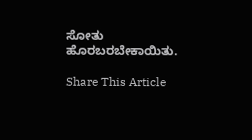ಸೋತು ಹೊರಬರಬೇಕಾಯಿತು.

Share This Article